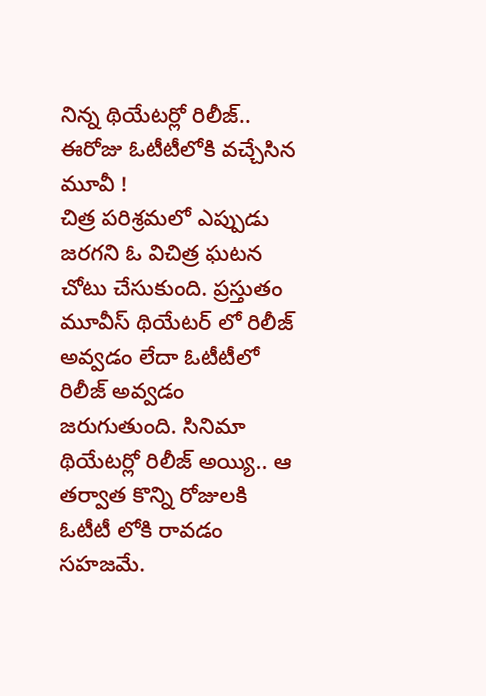నిన్న థియేటర్లో రిలీజ్.. ఈరోజు ఓటీటీలోకి వచ్చేసిన మూవీ !
చిత్ర పరిశ్రమలో ఎప్పుడు జరగని ఓ విచిత్ర ఘటన చోటు చేసుకుంది. ప్రస్తుతం మూవీస్ థియేటర్ లో రిలీజ్ అవ్వడం లేదా ఓటీటీలో రిలీజ్ అవ్వడం జరుగుతుంది. సినిమా థియేటర్లో రిలీజ్ అయ్యి.. ఆ తర్వాత కొన్ని రోజులకి ఓటీటీ లోకి రావడం సహజమే.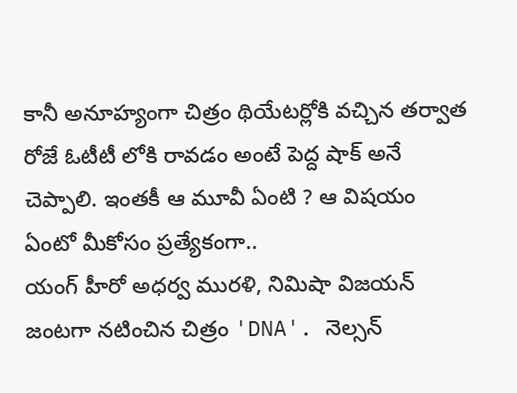కానీ అనూహ్యంగా చిత్రం థియేటర్లోకి వచ్చిన తర్వాత రోజే ఓటీటీ లోకి రావడం అంటే పెద్ద షాక్ అనే చెప్పాలి. ఇంతకీ ఆ మూవీ ఏంటి ? ఆ విషయం ఏంటో మీకోసం ప్రత్యేకంగా..
యంగ్ హీరో అధర్వ మురళి, నిమిషా విజయన్ జంటగా నటించిన చిత్రం 'DNA'. నెల్సన్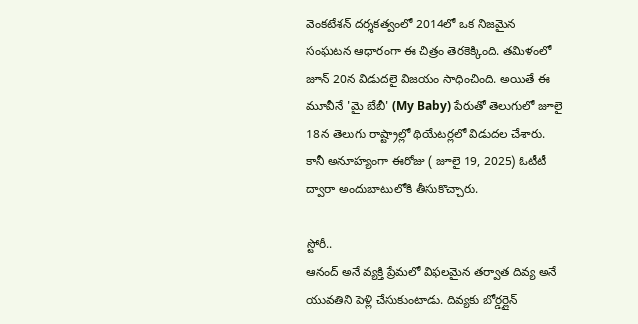వెంకటేశన్ దర్శకత్వంలో 2014లో ఒక నిజమైన సంఘటన ఆధారంగా ఈ చిత్రం తెరకెక్కింది. తమిళంలో జూన్ 20న విడుదలై విజయం సాధించింది. అయితే ఈ మూవీనే 'మై బేబీ' (My Baby) పేరుతో తెలుగులో జూలై 18న తెలుగు రాష్ట్రాల్లో థియేటర్లలో విడుదల చేశారు. కానీ అనూహ్యంగా ఈరోజు ( జూలై 19, 2025) ఓటీటీ ద్వారా అందుబాటులోకి తీసుకొచ్చారు.

స్టోరీ..
ఆనంద్ అనే వ్యక్తి ప్రేమలో విఫలమైన తర్వాత దివ్య అనే యువతిని పెళ్లి చేసుకుంటాడు. దివ్యకు బోర్డర్లైన్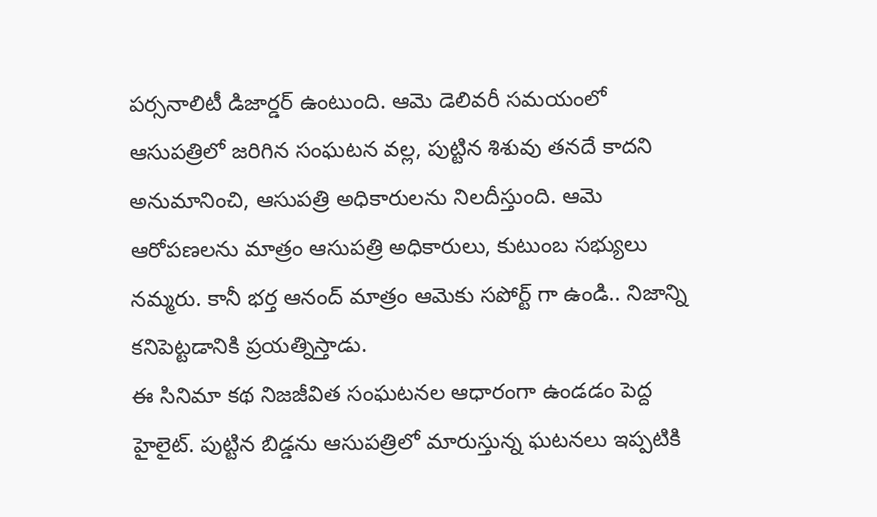పర్సనాలిటీ డిజార్డర్ ఉంటుంది. ఆమె డెలివరీ సమయంలో ఆసుపత్రిలో జరిగిన సంఘటన వల్ల, పుట్టిన శిశువు తనదే కాదని అనుమానించి, ఆసుపత్రి అధికారులను నిలదీస్తుంది. ఆమె ఆరోపణలను మాత్రం ఆసుపత్రి అధికారులు, కుటుంబ సభ్యులు నమ్మరు. కానీ భర్త ఆనంద్ మాత్రం ఆమెకు సపోర్ట్ గా ఉండి.. నిజాన్ని కనిపెట్టడానికి ప్రయత్నిస్తాడు.
ఈ సినిమా కథ నిజజీవిత సంఘటనల ఆధారంగా ఉండడం పెద్ద హైలైట్. పుట్టిన బిడ్డను ఆసుపత్రిలో మారుస్తున్న ఘటనలు ఇప్పటికి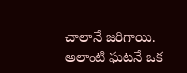చాలానే జరిగాయి. అలాంటి ఘటనే ఒక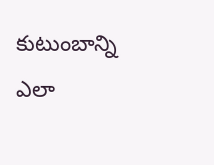కుటుంబాన్ని ఎలా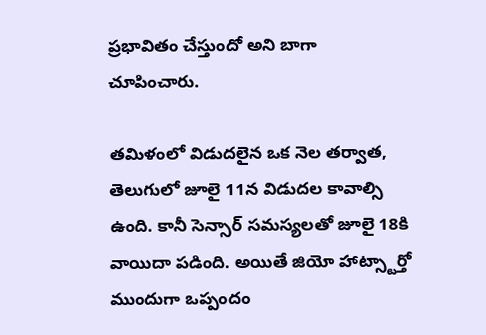ప్రభావితం చేస్తుందో అని బాగా చూపించారు.

తమిళంలో విడుదలైన ఒక నెల తర్వాత, తెలుగులో జూలై 11న విడుదల కావాల్సి ఉంది. కానీ సెన్సార్ సమస్యలతో జూలై 18కి వాయిదా పడింది. అయితే జియో హాట్స్టార్తో ముందుగా ఒప్పందం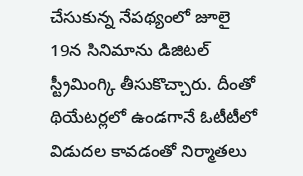చేసుకున్న నేపథ్యంలో జూలై 19న సినిమాను డిజిటల్ స్ట్రీమింగ్కి తీసుకొచ్చారు. దీంతో థియేటర్లలో ఉండగానే ఓటీటీలో విడుదల కావడంతో నిర్మాతలు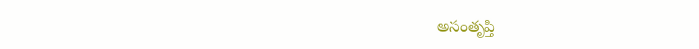అసంతృప్తి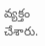వ్యక్తం చేశారు.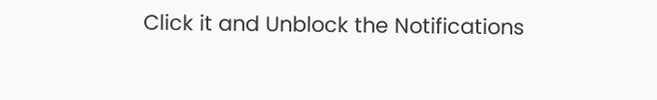Click it and Unblock the Notifications